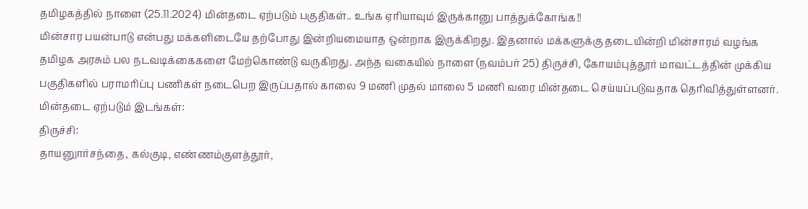தமிழகத்தில் நாளை (25.11.2024) மின்தடை ஏற்படும் பகுதிகள்.. உங்க ஏரியாவும் இருக்கானு பாத்துக்கோங்க!!
மின்சார பயன்பாடு என்பது மக்களிடையே தற்போது இன்றியமையாத ஒன்றாக இருக்கிறது. இதனால் மக்களுக்கு தடையின்றி மின்சாரம் வழங்க தமிழக அரசும் பல நடவடிக்கைகளை மேற்கொண்டு வருகிறது. அந்த வகையில் நாளை (நவம்பர் 25) திருச்சி, கோயம்புத்தூர் மாவட்டத்தின் முக்கிய பகுதிகளில் பராமரிப்பு பணிகள் நடைபெற இருப்பதால் காலை 9 மணி முதல் மாலை 5 மணி வரை மின்தடை செய்யப்படுவதாக தெரிவித்துள்ளனர்.
மின்தடை ஏற்படும் இடங்கள்:
திருச்சி:
தாயனுார்சந்தை, கல்குடி, எண்ணம்குளத்தூர்,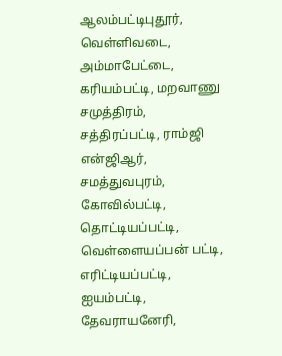ஆலம்பட்டிபுதூர், வெள்ளிவடை, அம்மாபேட்டை, கரியம்பட்டி, மறவாணு சமுத்திரம், சத்திரப்பட்டி, ராம்ஜி என்ஜிஆர், சமத்துவபுரம், கோவில்பட்டி, தொட்டியப்பட்டி, வெள்ளையப்பன் பட்டி, எரிட்டியப்பட்டி, ஐயம்பட்டி, தேவராயனேரி,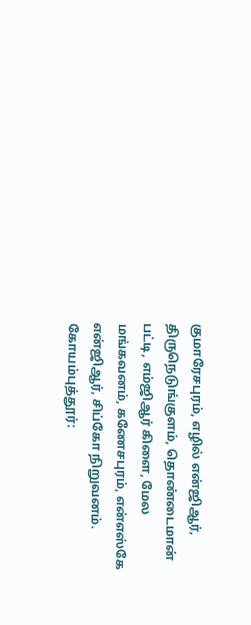குமாரேசபுரம், எழில் என்ஜிஆர், திருநெடுங்குளம், தொண்டைமான் பட்டி, எம்ஜிஆர் கிளை, மேல மங்கவனம், கணேசபுரம், என்எஸ்கே என்ஜிஆர், சிப்கோ நிறுவனம்.
கோயம்புத்தூர்: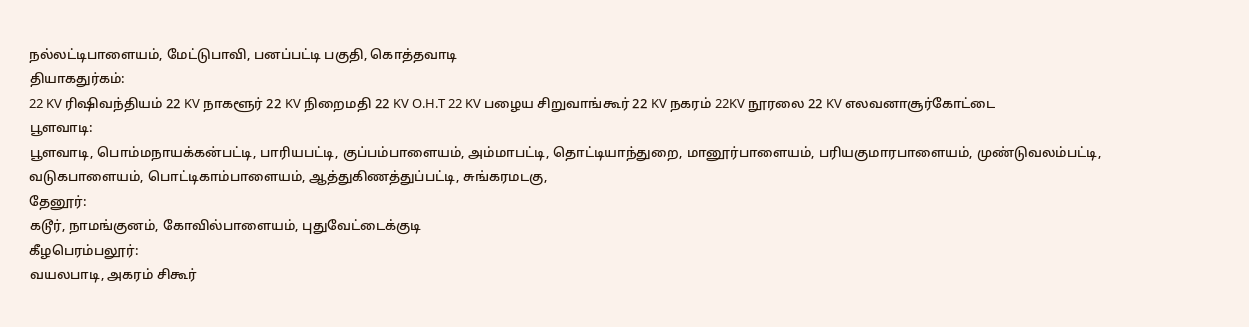நல்லட்டிபாளையம், மேட்டுபாவி, பனப்பட்டி பகுதி, கொத்தவாடி
தியாகதுர்கம்:
22 KV ரிஷிவந்தியம் 22 KV நாகளூர் 22 KV நிறைமதி 22 KV O.H.T 22 KV பழைய சிறுவாங்கூர் 22 KV நகரம் 22KV நூரலை 22 KV எலவனாசூர்கோட்டை
பூளவாடி:
பூளவாடி, பொம்மநாயக்கன்பட்டி, பாரியபட்டி, குப்பம்பாளையம், அம்மாபட்டி, தொட்டியாந்துறை, மானூர்பாளையம், பரியகுமாரபாளையம், முண்டுவலம்பட்டி, வடுகபாளையம், பொட்டிகாம்பாளையம், ஆத்துகிணத்துப்பட்டி, சுங்கரமடகு,
தேனூர்:
கடூர், நாமங்குனம், கோவில்பாளையம், புதுவேட்டைக்குடி
கீழபெரம்பலூர்:
வயலபாடி, அகரம் சிகூர்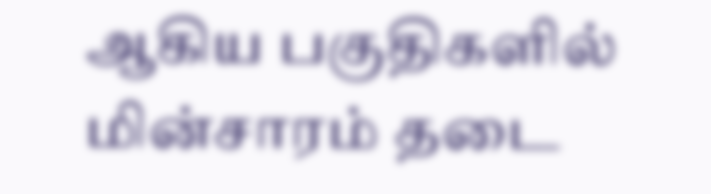ஆகிய பகுதிகளில் மின்சாரம் தடை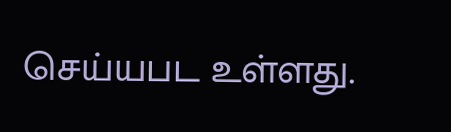செய்யபட உள்ளது.